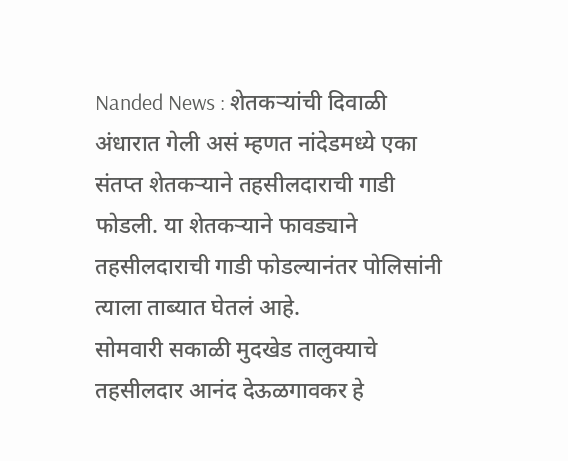Nanded News : शेतकऱ्यांची दिवाळी अंधारात गेली असं म्हणत नांदेडमध्ये एका संतप्त शेतकऱ्याने तहसीलदाराची गाडी फोडली. या शेतकऱ्याने फावड्याने तहसीलदाराची गाडी फोडल्यानंतर पोलिसांनी त्याला ताब्यात घेतलं आहे.
सोमवारी सकाळी मुदखेड तालुक्याचे तहसीलदार आनंद देऊळगावकर हे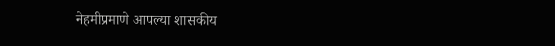नेहमीप्रमाणे आपल्या शासकीय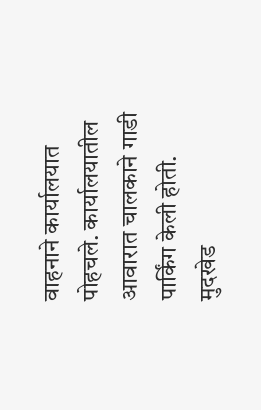वाहनाने कार्यालयात पोहचले. कार्यालयातील आवारात चालकाने गाडी पार्किंग केली होती. मुदखेड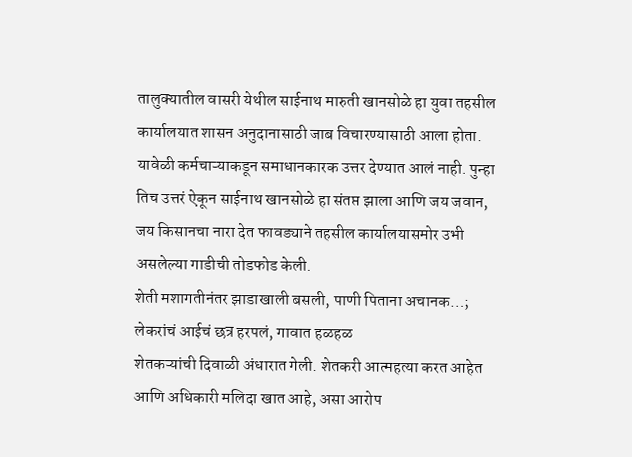तालुक्यातील वासरी येथील साईनाथ मारुती खानसोळे हा युवा तहसील कार्यालयात शासन अनुदानासाठी जाब विचारण्यासाठी आला होता. यावेळी कर्मचाऱ्याकडून समाधानकारक उत्तर देण्यात आलं नाही. पुन्हा तिच उत्तरं ऐकून साईनाथ खानसोळे हा संतप्त झाला आणि जय जवान, जय किसानचा नारा देत फावड्याने तहसील कार्यालयासमोर उभी असलेल्या गाडीची तोडफोड केली.
शेती मशागतीनंतर झाडाखाली बसली, पाणी पिताना अचानक…; लेकरांचं आईचं छत्र हरपलं, गावात हळहळ
शेतकऱ्यांची दिवाळी अंधारात गेली. शेतकरी आत्महत्या करत आहेत आणि अधिकारी मलिदा खात आहे, असा आरोप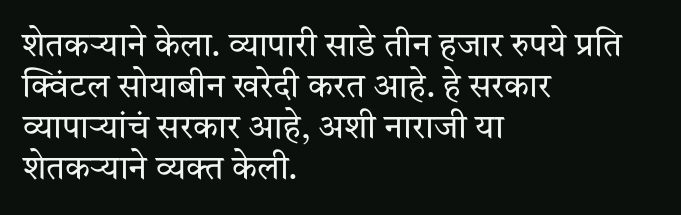शेतकऱ्याने केला. व्यापारी साडे तीन हजार रुपये प्रति क्विंटल सोयाबीन खरेदी करत आहे. हे सरकार व्यापाऱ्यांचं सरकार आहे, अशी नाराजी या शेतकऱ्याने व्यक्त केली.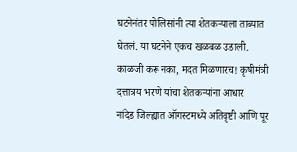घटनेनंतर पोलिसांनी त्या शेतकऱ्याला ताब्यात घेतलं. या घटनेने एकच खळबळ उडाली.
काळजी करू नका, मदत मिळणारच! कृषीमंत्री दत्तात्रय भरणे यांचा शेतकऱ्यांना आधार
नांदेड जिल्ह्यात ऑगस्टमध्ये अतिवृष्टी आणि पूर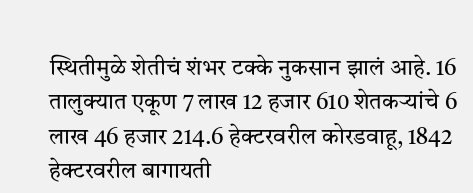स्थितीमुळे शेतीचं शंभर टक्के नुकसान झालं आहे. 16 तालुक्यात एकूण 7 लाख 12 हजार 610 शेतकऱ्यांचे 6 लाख 46 हजार 214.6 हेक्टरवरील कोरडवाहू, 1842 हेक्टरवरील बागायती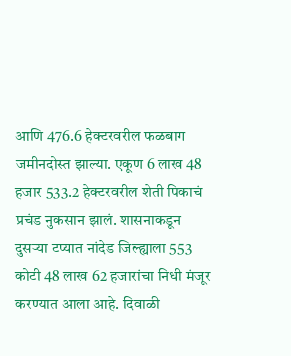आणि 476.6 हेक्टरवरील फळबाग जमीनदोस्त झाल्या. एकूण 6 लाख 48 हजार 533.2 हेक्टरवरील शेती पिकाचं प्रचंड नुकसान झालं. शासनाकडून दुसऱ्या टप्यात नांदेड जिल्ह्याला 553 कोटी 48 लाख 62 हजारांचा निधी मंजूर करण्यात आला आहे. दिवाळी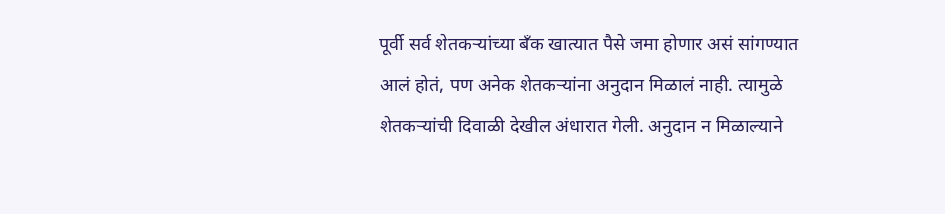पूर्वी सर्व शेतकऱ्यांच्या बँक खात्यात पैसे जमा होणार असं सांगण्यात आलं होतं, पण अनेक शेतकऱ्यांना अनुदान मिळालं नाही. त्यामुळे शेतकऱ्यांची दिवाळी देखील अंधारात गेली. अनुदान न मिळाल्याने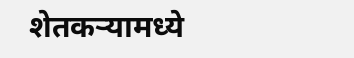शेतकऱ्यामध्ये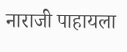नाराजी पाहायला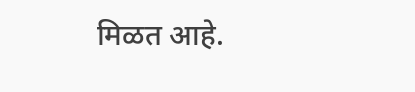मिळत आहे.